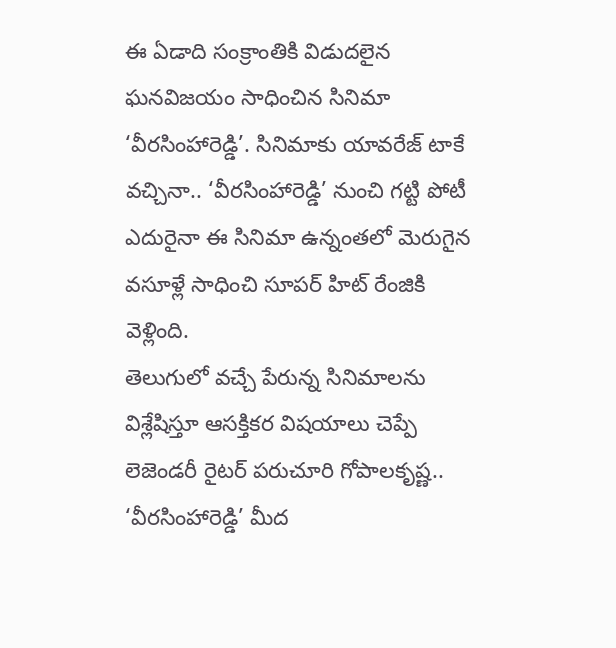ఈ ఏడాది సంక్రాంతికి విడుదలైన ఘనవిజయం సాధించిన సినిమా ‘వీరసింహారెడ్డి’. సినిమాకు యావరేజ్ టాకే వచ్చినా.. ‘వీరసింహారెడ్డి’ నుంచి గట్టి పోటీ ఎదురైనా ఈ సినిమా ఉన్నంతలో మెరుగైన వసూళ్లే సాధించి సూపర్ హిట్ రేంజికి వెళ్లింది.
తెలుగులో వచ్చే పేరున్న సినిమాలను విశ్లేషిస్తూ ఆసక్తికర విషయాలు చెప్పే లెజెండరీ రైటర్ పరుచూరి గోపాలకృష్ణ.. ‘వీరసింహారెడ్డి’ మీద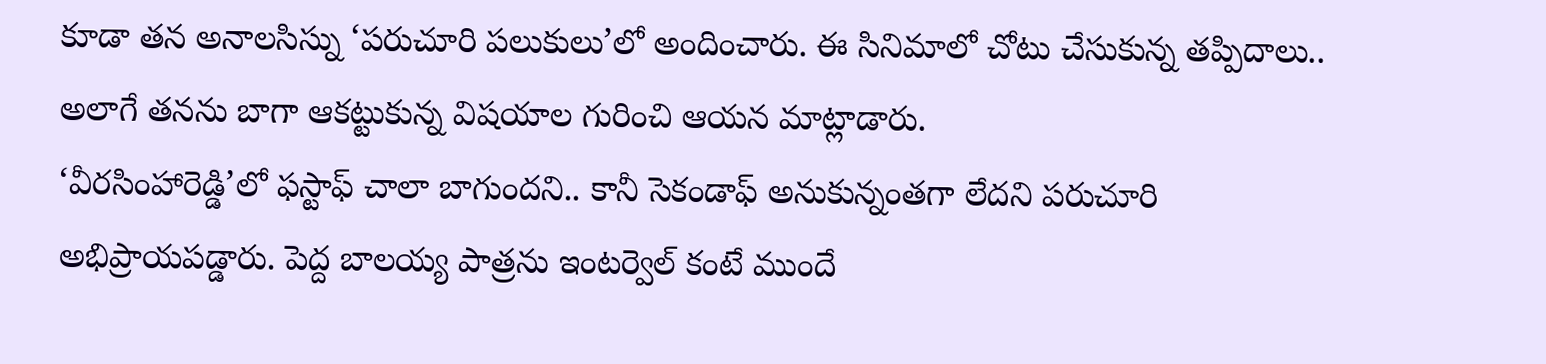కూడా తన అనాలసిస్ను ‘పరుచూరి పలుకులు’లో అందించారు. ఈ సినిమాలో చోటు చేసుకున్న తప్పిదాలు.. అలాగే తనను బాగా ఆకట్టుకున్న విషయాల గురించి ఆయన మాట్లాడారు.
‘వీరసింహారెడ్డి’లో ఫస్టాఫ్ చాలా బాగుందని.. కానీ సెకండాఫ్ అనుకున్నంతగా లేదని పరుచూరి అభిప్రాయపడ్డారు. పెద్ద బాలయ్య పాత్రను ఇంటర్వెల్ కంటే ముందే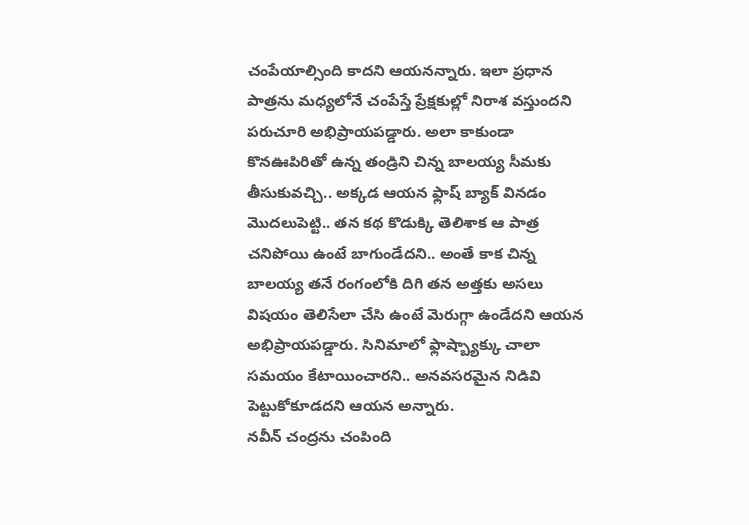చంపేయాల్సింది కాదని ఆయనన్నారు. ఇలా ప్రధాన పాత్రను మధ్యలోనే చంపేస్తే ప్రేక్షకుల్లో నిరాశ వస్తుందని పరుచూరి అభిప్రాయపడ్డారు. అలా కాకుండా కొనఊపిరితో ఉన్న తండ్రిని చిన్న బాలయ్య సీమకు తీసుకువచ్చి.. అక్కడ ఆయన ఫ్లాష్ బ్యాక్ వినడం మొదలుపెట్టి.. తన కథ కొడుక్కి తెలిశాక ఆ పాత్ర చనిపోయి ఉంటే బాగుండేదని.. అంతే కాక చిన్న బాలయ్య తనే రంగంలోకి దిగి తన అత్తకు అసలు విషయం తెలిసేలా చేసి ఉంటే మెరుగ్గా ఉండేదని ఆయన అభిప్రాయపడ్డారు. సినిమాలో ఫ్లాష్బ్యాక్కు చాలా సమయం కేటాయించారని.. అనవసరమైన నిడివి పెట్టుకోకూడదని ఆయన అన్నారు.
నవీన్ చంద్రను చంపింది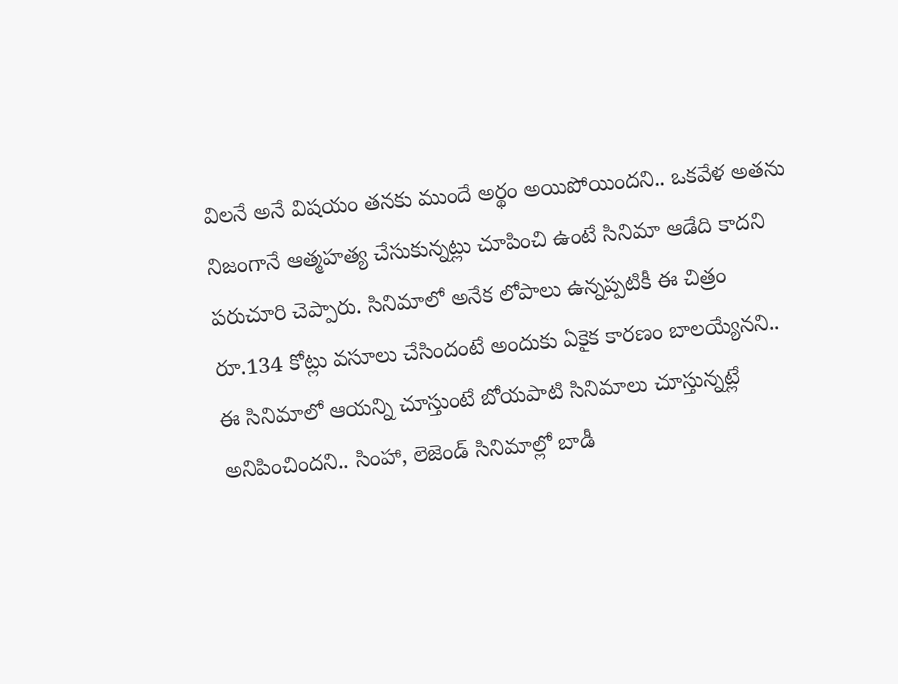విలనే అనే విషయం తనకు ముందే అర్థం అయిపోయిందని.. ఒకవేళ అతను నిజంగానే ఆత్మహత్య చేసుకున్నట్లు చూపించి ఉంటే సినిమా ఆడేది కాదని పరుచూరి చెప్పారు. సినిమాలో అనేక లోపాలు ఉన్నప్పటికీ ఈ చిత్రం రూ.134 కోట్లు వసూలు చేసిందంటే అందుకు ఏకైక కారణం బాలయ్యేనని.. ఈ సినిమాలో ఆయన్ని చూస్తుంటే బోయపాటి సినిమాలు చూస్తున్నట్లే అనిపించిందని.. సింహా, లెజెండ్ సినిమాల్లో బాడీ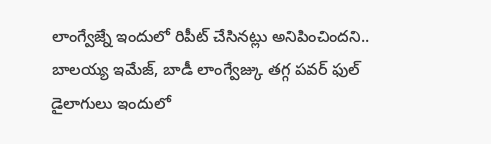లాంగ్వేజ్నే ఇందులో రిపీట్ చేసినట్లు అనిపించిందని.. బాలయ్య ఇమేజ్, బాడీ లాంగ్వేజ్కు తగ్గ పవర్ ఫుల్ డైలాగులు ఇందులో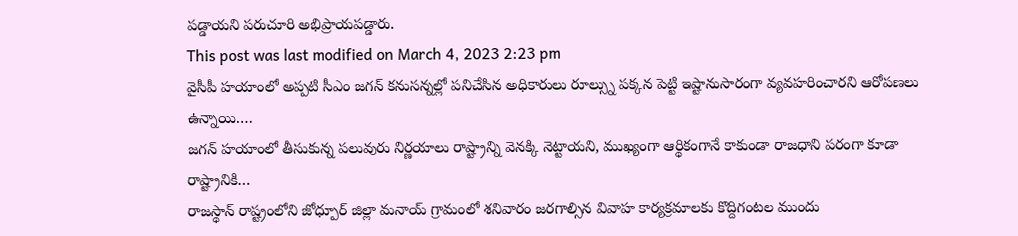పడ్డాయని పరుచూరి అభిప్రాయపడ్డారు.
This post was last modified on March 4, 2023 2:23 pm
వైసీపీ హయాంలో అప్పటి సీఎం జగన్ కనుసన్నల్లో పనిచేసిన అధికారులు రూల్స్ను పక్కన పెట్టి ఇష్టానుసారంగా వ్యవహరించారని ఆరోపణలు ఉన్నాయి.…
జగన్ హయాంలో తీసుకున్న పలువురు నిర్ణయాలు రాష్ట్రాన్ని వెనక్కి నెట్టాయని, ముఖ్యంగా ఆర్థికంగానే కాకుండా రాజధాని పరంగా కూడా రాష్ట్రానికి…
రాజస్థాన్ రాష్ట్రంలోని జోధ్పూర్ జిల్లా మనాయ్ గ్రామంలో శనివారం జరగాల్సిన వివాహ కార్యక్రమాలకు కొద్దిగంటల ముందు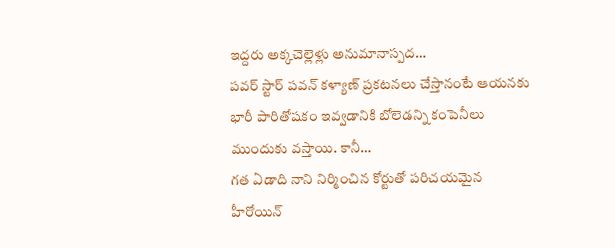ఇద్దరు అక్కచెల్లెళ్లు అనుమానాస్పద…
పవర్ స్టార్ పవన్ కళ్యాణ్ ప్రకటనలు చేస్తానంటే ఆయనకు భారీ పారితోషకం ఇవ్వడానికి బోలెడన్ని కంపెనీలు ముందుకు వస్తాయి. కానీ…
గత ఏడాది నాని నిర్మించిన కోర్టుతో పరిచయమైన హీరోయిన్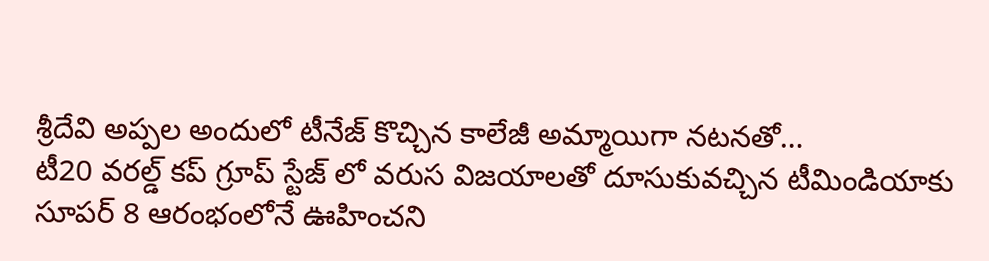శ్రీదేవి అప్పల అందులో టీనేజ్ కొచ్చిన కాలేజీ అమ్మాయిగా నటనతో…
టీ20 వరల్డ్ కప్ గ్రూప్ స్టేజ్ లో వరుస విజయాలతో దూసుకువచ్చిన టీమిండియాకు సూపర్ 8 ఆరంభంలోనే ఊహించని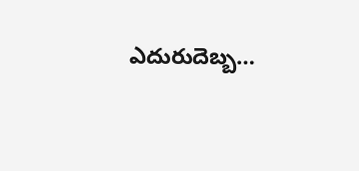ఎదురుదెబ్బ…